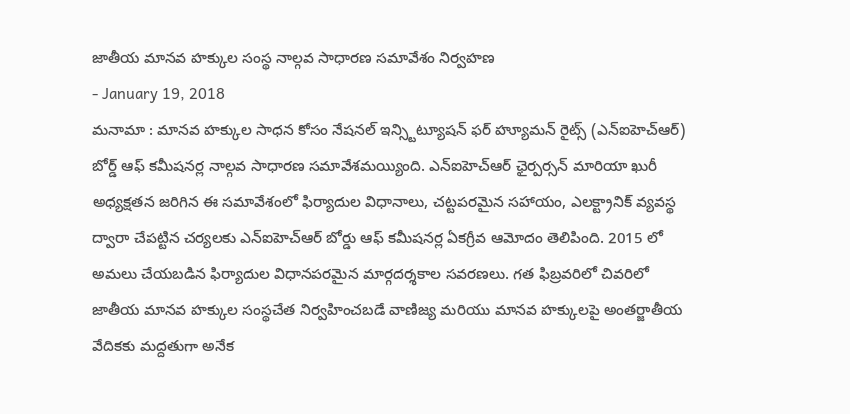జాతీయ మానవ హక్కుల సంస్థ నాల్గవ సాధారణ సమావేశం నిర్వహణ
- January 19, 2018
మనామా : మానవ హక్కుల సాధన కోసం నేషనల్ ఇన్స్టిట్యూషన్ ఫర్ హ్యూమన్ రైట్స్ (ఎన్ఐహెచ్ఆర్) బోర్డ్ ఆఫ్ కమీషనర్ల నాల్గవ సాధారణ సమావేశమయ్యింది. ఎన్ఐహెచ్ఆర్ ఛైర్పర్సన్ మారియా ఖురీ అధ్యక్షతన జరిగిన ఈ సమావేశంలో ఫిర్యాదుల విధానాలు, చట్టపరమైన సహాయం, ఎలక్ట్రానిక్ వ్యవస్థ ద్వారా చేపట్టిన చర్యలకు ఎన్ఐహెచ్ఆర్ బోర్డు ఆఫ్ కమీషనర్ల ఏకగ్రీవ ఆమోదం తెలిపింది. 2015 లో అమలు చేయబడిన ఫిర్యాదుల విధానపరమైన మార్గదర్శకాల సవరణలు. గత ఫిబ్రవరిలో చివరిలో జాతీయ మానవ హక్కుల సంస్థచేత నిర్వహించబడే వాణిజ్య మరియు మానవ హక్కులపై అంతర్జాతీయ వేదికకు మద్దతుగా అనేక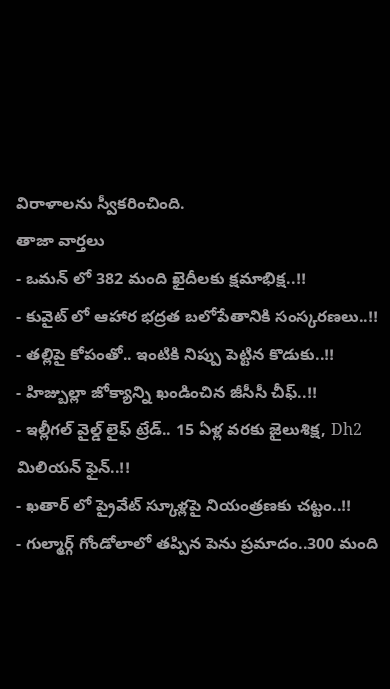విరాళాలను స్వీకరించింది.
తాజా వార్తలు
- ఒమన్ లో 382 మంది ఖైదీలకు క్షమాభిక్ష..!!
- కువైట్ లో ఆహార భద్రత బలోపేతానికి సంస్కరణలు..!!
- తల్లిపై కోపంతో.. ఇంటికి నిప్పు పెట్టిన కొడుకు..!!
- హిజ్బుల్లా జోక్యాన్ని ఖండించిన జీసీసీ చీఫ్..!!
- ఇల్లీగల్ వైల్డ్ లైఫ్ ట్రేడ్.. 15 ఏళ్ల వరకు జైలుశిక్ష, Dh2 మిలియన్ ఫైన్..!!
- ఖతార్ లో ప్రైవేట్ స్కూళ్లపై నియంత్రణకు చట్టం..!!
- గుల్మార్గ్ గోండోలాలో తప్పిన పెను ప్రమాదం..300 మంది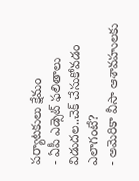పర్యాటకులు క్షేమం
- ఏపీ ఎడ్సెట్ ఫలితాలు విడుదల..చెక్ చేసుకోవడం ఎలాగంటే?
- అమెరికా వీసా ఆశావహులకు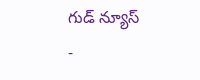గుడ్ న్యూస్
-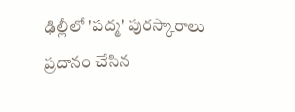ఢిల్లీలో 'పద్మ' పురస్కారాలు ప్రదానం చేసిన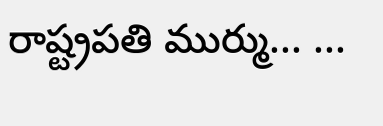రాష్ట్రపతి ముర్ము... ...